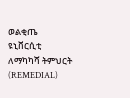ወልቂጤ ዩኒቨርሲቲ ለማካካሻ ትምህርት (REMEDIAL)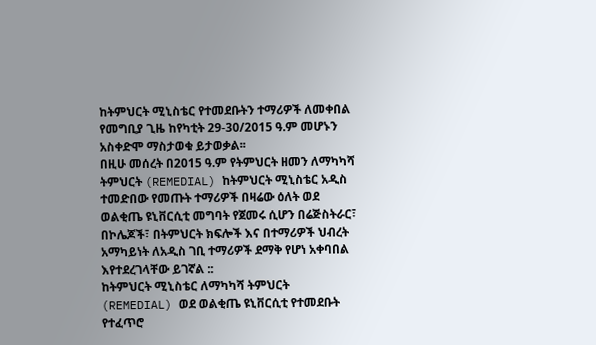ከትምህርት ሚኒስቴር የተመደቡትን ተማሪዎች ለመቀበል የመግቢያ ጊዜ ከየካቲት 29-30/2015 ዓ.ም መሆኑን አስቀድሞ ማስታወቁ ይታወቃል፡፡
በዚሁ መሰረት በ2015 ዓ.ም የትምህርት ዘመን ለማካካሻ ትምህርት (REMEDIAL) ከትምህርት ሚኒስቴር አዲስ ተመድበው የመጡት ተማሪዎች በዛሬው ዕለት ወደ ወልቂጤ ዩኒቨርሲቲ መግባት የጀመሩ ሲሆን በሬጅስትራር፣ በኮሌጆች፣ በትምህርት ክፍሎች እና በተማሪዎች ህብረት አማካይነት ለአዲስ ገቢ ተማሪዎች ደማቅ የሆነ አቀባበል እየተደረገላቸው ይገኛል ::
ከትምህርት ሚኒስቴር ለማካካሻ ትምህርት (REMEDIAL) ወደ ወልቂጤ ዩኒቨርሲቲ የተመደቡት የተፈጥሮ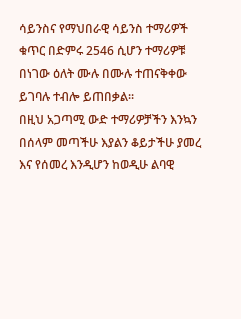ሳይንስና የማህበራዊ ሳይንስ ተማሪዎች ቁጥር በድምሩ 2546 ሲሆን ተማሪዎቹ በነገው ዕለት ሙሉ በሙሉ ተጠናቅቀው ይገባሉ ተብሎ ይጠበቃል፡፡
በዚህ አጋጣሚ ውድ ተማሪዎቻችን እንኳን በሰላም መጣችሁ እያልን ቆይታችሁ ያመረ እና የሰመረ እንዲሆን ከወዲሁ ልባዊ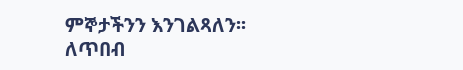ምኞታችንን እንገልጻለን፡፡
ለጥበብ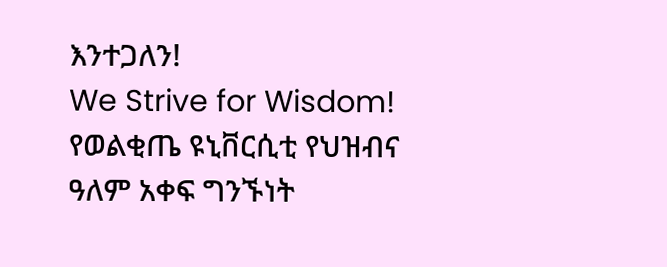እንተጋለን!
We Strive for Wisdom!
የወልቂጤ ዩኒቨርሲቲ የህዝብና ዓለም አቀፍ ግንኙነት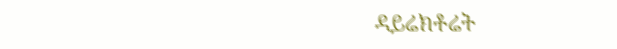ዳይሬክቶሬት